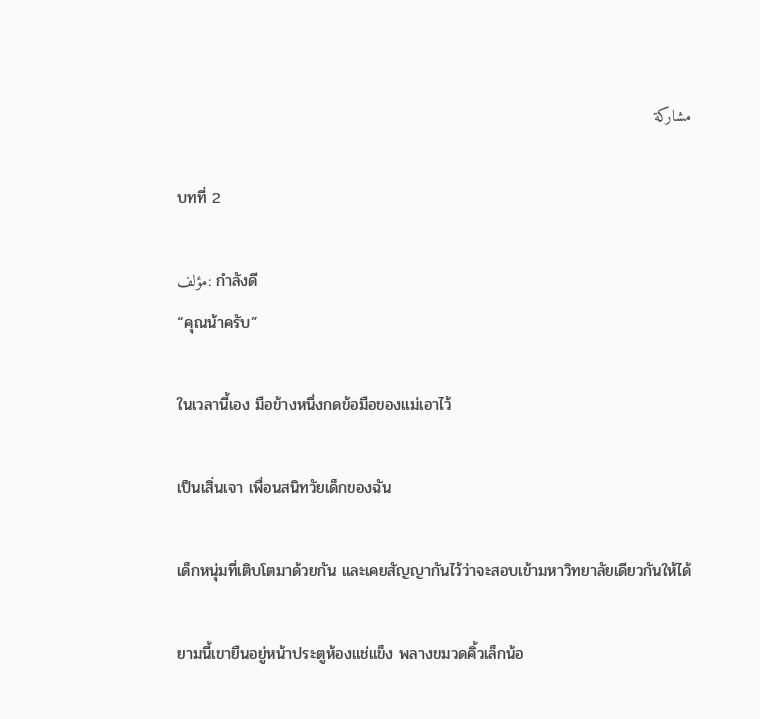مشاركة

บทที่ 2

مؤلف: กำลังดี
“คุณน้าครับ”

ในเวลานี้เอง มือข้างหนึ่งกดข้อมือของแม่เอาไว้

เป็นเสิ่นเจา เพื่อนสนิทวัยเด็กของฉัน

เด็กหนุ่มที่เติบโตมาด้วยกัน และเคยสัญญากันไว้ว่าจะสอบเข้ามหาวิทยาลัยเดียวกันให้ได้

ยามนี้เขายืนอยู่หน้าประตูห้องแช่แข็ง พลางขมวดคิ้วเล็กน้อ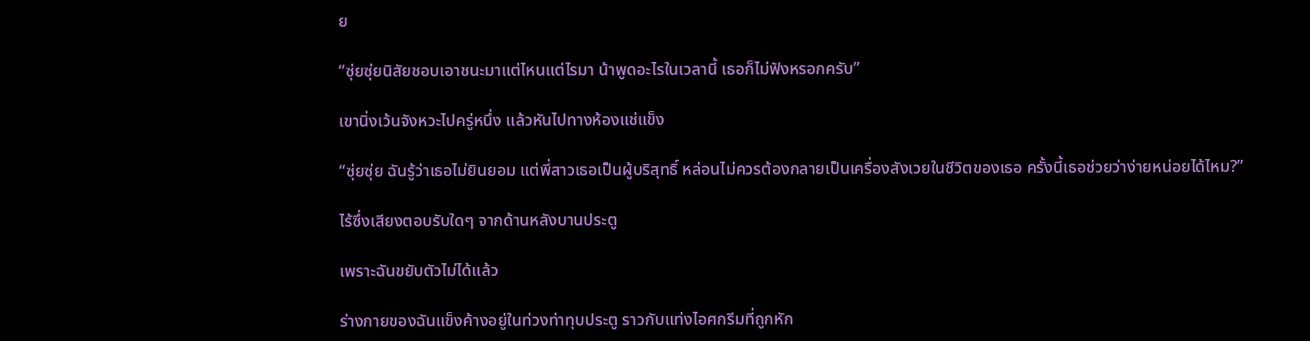ย

“ซุ่ยซุ่ยนิสัยชอบเอาชนะมาแต่ไหนแต่ไรมา น้าพูดอะไรในเวลานี้ เธอก็ไม่ฟังหรอกครับ”

เขานิ่งเว้นจังหวะไปครู่หนึ่ง แล้วหันไปทางห้องแช่แข็ง

“ซุ่ยซุ่ย ฉันรู้ว่าเธอไม่ยินยอม แต่พี่สาวเธอเป็นผู้บริสุทธิ์ หล่อนไม่ควรต้องกลายเป็นเครื่องสังเวยในชีวิตของเธอ ครั้งนี้เธอช่วยว่าง่ายหน่อยได้ไหม?”

ไร้ซึ่งเสียงตอบรับใดๆ จากด้านหลังบานประตู

เพราะฉันขยับตัวไม่ได้แล้ว

ร่างกายของฉันแข็งค้างอยู่ในท่วงท่าทุบประตู ราวกับแท่งไอศกรีมที่ถูกหัก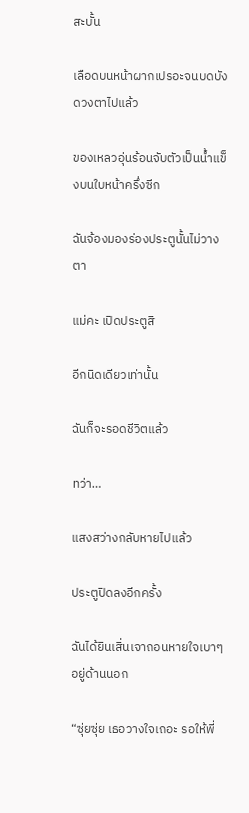สะบั้น

เลือดบนหน้าผากเปรอะจนบดบังดวงตาไปแล้ว

ของเหลวอุ่นร้อนจับตัวเป็นน้ำแข็งบนใบหน้าครึ่งซีก

ฉันจ้องมองร่องประตูนั้นไม่วางตา

แม่คะ เปิดประตูสิ

อีกนิดเดียวเท่านั้น

ฉันก็จะรอดชีวิตแล้ว

ทว่า…

แสงสว่างกลับหายไปแล้ว

ประตูปิดลงอีกครั้ง

ฉันได้ยินเสิ่นเจาถอนหายใจเบาๆ อยู่ด้านนอก

“ซุ่ยซุ่ย เธอวางใจเถอะ รอให้พี่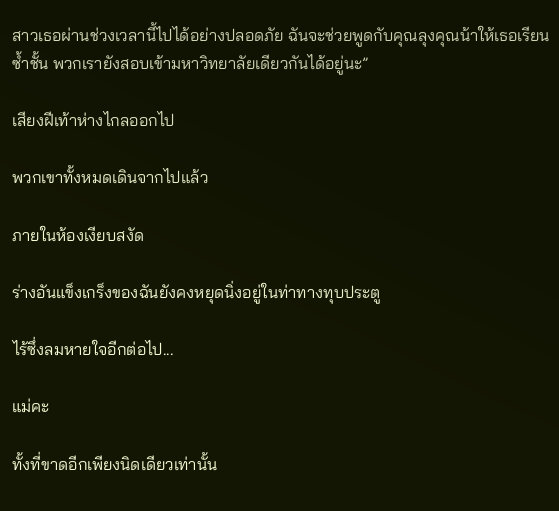สาวเธอผ่านช่วงเวลานี้ไปได้อย่างปลอดภัย ฉันจะช่วยพูดกับคุณลุงคุณน้าให้เธอเรียนซ้ำชั้น พวกเรายังสอบเข้ามหาวิทยาลัยเดียวกันได้อยู่นะ”

เสียงฝีเท้าห่างไกลออกไป

พวกเขาทั้งหมดเดินจากไปแล้ว

ภายในห้องเงียบสงัด

ร่างอันแข็งเกร็งของฉันยังคงหยุดนิ่งอยู่ในท่าทางทุบประตู

ไร้ซึ่งลมหายใจอีกต่อไป...

แม่คะ

ทั้งที่ขาดอีกเพียงนิดเดียวเท่านั้น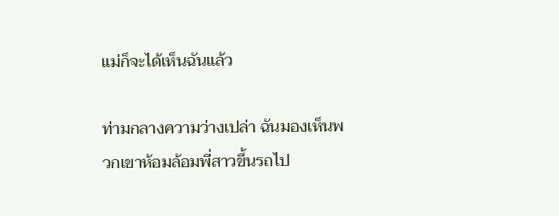แม่ก็จะได้เห็นฉันแล้ว

ท่ามกลางความว่างเปล่า ฉันมองเห็นพวกเขาห้อมล้อมพี่สาวขึ้นรถไป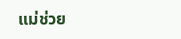แม่ช่วย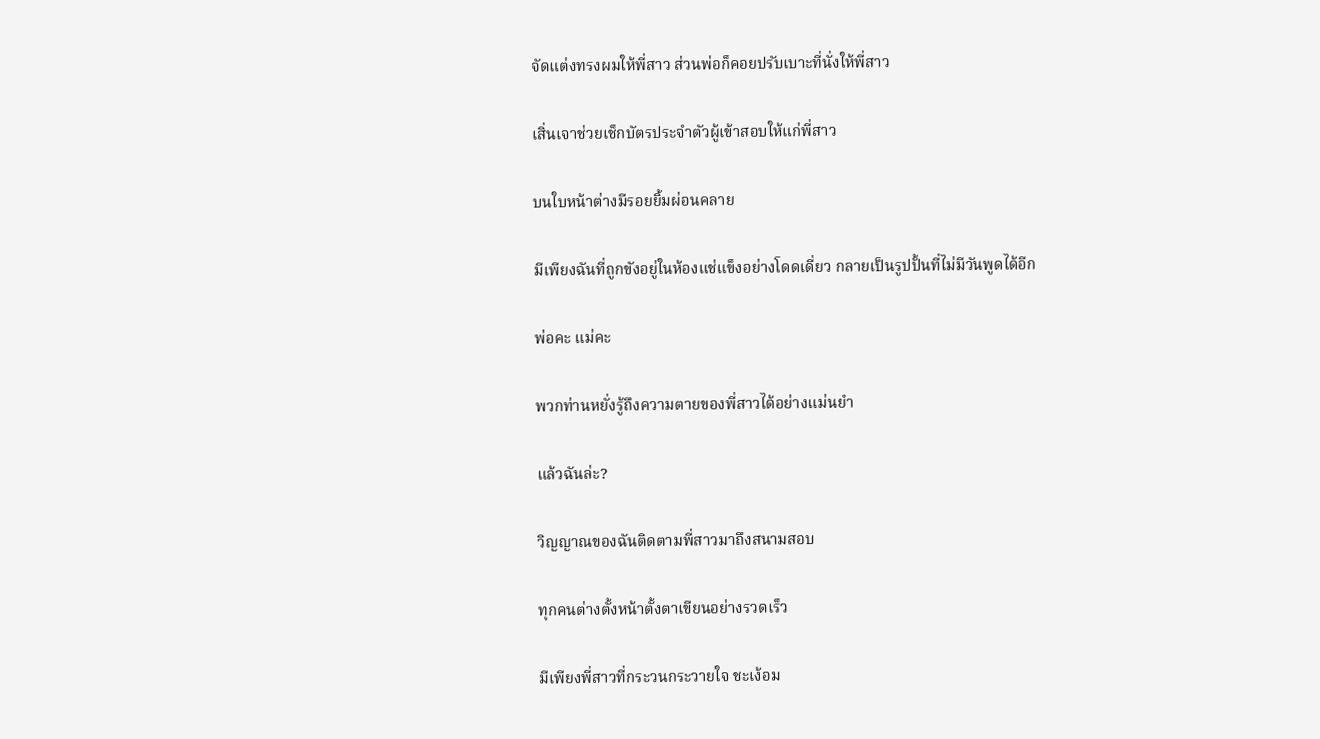จัดแต่งทรงผมให้พี่สาว ส่วนพ่อก็คอยปรับเบาะที่นั่งให้พี่สาว

เสิ่นเจาช่วยเช็กบัตรประจำตัวผู้เข้าสอบให้แก่พี่สาว

บนใบหน้าต่างมีรอยยิ้มผ่อนคลาย

มีเพียงฉันที่ถูกขังอยู่ในห้องแช่แข็งอย่างโดดเดี่ยว กลายเป็นรูปปั้นที่ไม่มีวันพูดได้อีก

พ่อคะ แม่คะ

พวกท่านหยั่งรู้ถึงความตายของพี่สาวได้อย่างแม่นยำ

แล้วฉันล่ะ?

วิญญาณของฉันติดตามพี่สาวมาถึงสนามสอบ

ทุกคนต่างตั้งหน้าตั้งตาเขียนอย่างรวดเร็ว

มีเพียงพี่สาวที่กระวนกระวายใจ ชะเง้อม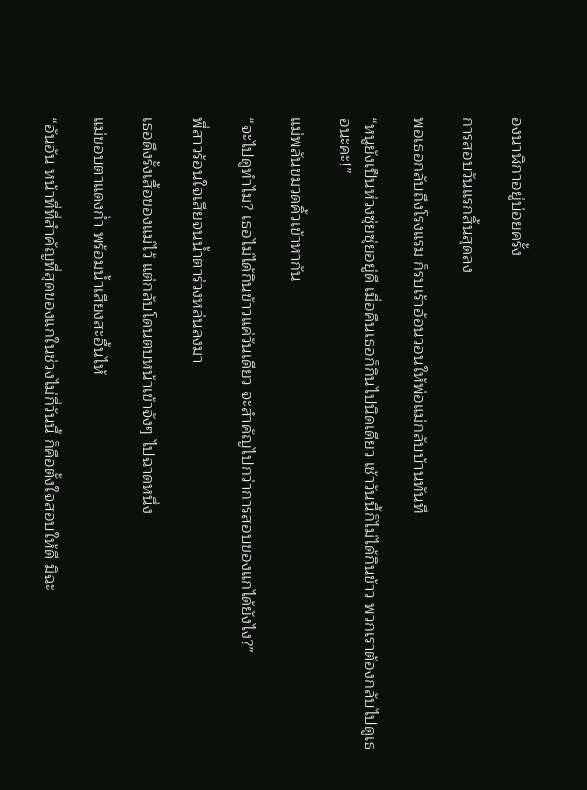องนาฬิกาอยู่บ่อยครั้ง

การสอบวันแรกสิ้นสุดลง

พอเธอกลับถึงโรงแรม ก็รบเร้าอ้อนวอนให้พ่อแม่กลับบ้านทันที

“หนูยังเป็นห่วงซุ่ยซุ่ยอยู่ดี เมื่อคืนเธอก็กินไปนิดเดียว เช้าวันนี้ก็ไม่ได้กินข้าว พวกเราต้องกลับไปดูเธอนะคะ!”

แม่พลันขมวดคิ้วเข้าหากัน

“จะไปดูทำไม? เธอไม่ได้กินข้าวแค่วันเดียว จะสำคัญไปกว่าการสอบของแกได้ยังไง?”

พี่สาวร้อนใจเสียจนน้ำตาร่วงหล่นลงมา

เธอดึงรั้งเสื้อของแม่ไว้ แต่กลับโดนตบหน้าเข้าจังๆ ไปฉาดหนึ่ง

แม่ขอบตาแดงก่ำ พร้อมน้ำเสียงสะอื้นไห้

“อันอัน หน้าที่ที่สำคัญที่สุดของแกในช่วงไม่กี่วันนี้ ก็คือตั้งใจสอบให้ดี มิฉะ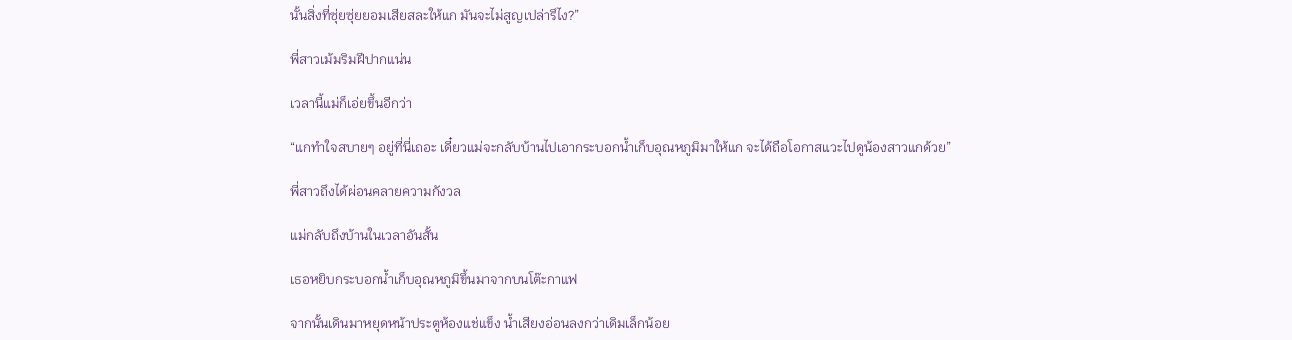นั้นสิ่งที่ซุ่ยซุ่ยยอมเสียสละให้แก มันจะไม่สูญเปล่ารึไง?”

พี่สาวเม้มริมฝีปากแน่น

เวลานี้แม่ก็เอ่ยขึ้นอีกว่า

“แกทำใจสบายๆ อยู่ที่นี่เถอะ เดี๋ยวแม่จะกลับบ้านไปเอากระบอกน้ำเก็บอุณหภูมิมาให้แก จะได้ถือโอกาสแวะไปดูน้องสาวแกด้วย”

พี่สาวถึงได้ผ่อนคลายความกังวล

แม่กลับถึงบ้านในเวลาอันสั้น

เธอหยิบกระบอกน้ำเก็บอุณหภูมิขึ้นมาจากบนโต๊ะกาแฟ

จากนั้นเดินมาหยุดหน้าประตูห้องแช่แข็ง น้ำเสียงอ่อนลงกว่าเดิมเล็กน้อย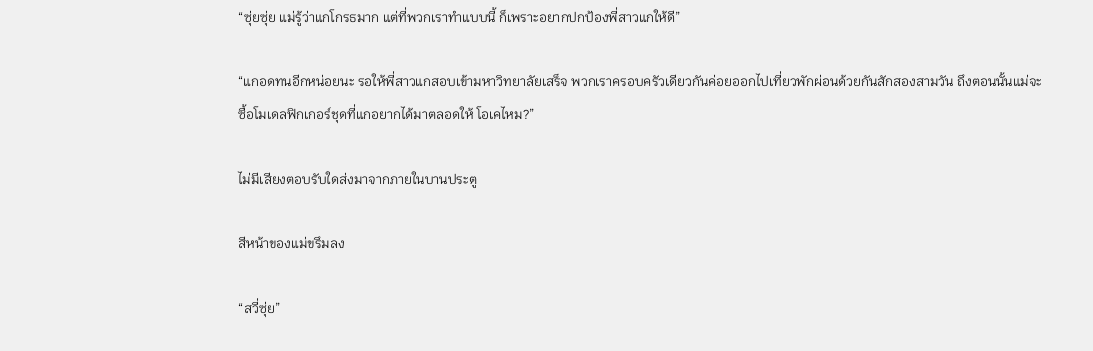“ซุ่ยซุ่ย แม่รู้ว่าแกโกรธมาก แต่ที่พวกเราทำแบบนี้ ก็เพราะอยากปกป้องพี่สาวแกให้ดี”

“แกอดทนอีกหน่อยนะ รอให้พี่สาวแกสอบเข้ามหาวิทยาลัยเสร็จ พวกเราครอบครัวเดียวกันค่อยออกไปเที่ยวพักผ่อนด้วยกันสักสองสามวัน ถึงตอนนั้นแม่จะซื้อโมเดลฟิกเกอร์ชุดที่แกอยากได้มาตลอดให้ โอเคไหม?”

ไม่มีเสียงตอบรับใดส่งมาจากภายในบานประตู

สีหน้าของแม่ขรึมลง

“สวี่ซุ่ย”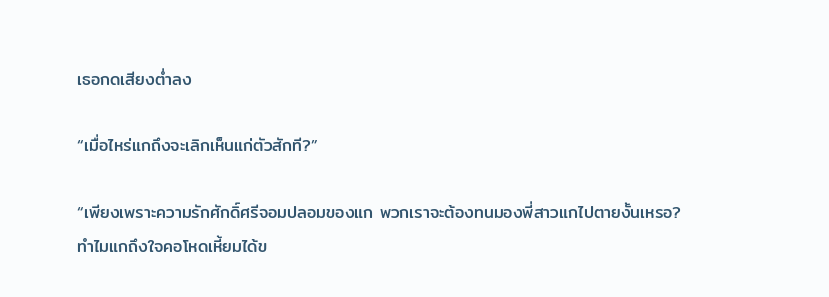เธอกดเสียงต่ำลง

“เมื่อไหร่แกถึงจะเลิกเห็นแก่ตัวสักที?”

“เพียงเพราะความรักศักดิ์ศรีจอมปลอมของแก พวกเราจะต้องทนมองพี่สาวแกไปตายงั้นเหรอ? ทำไมแกถึงใจคอโหดเหี้ยมได้ข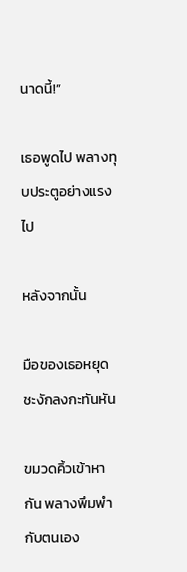นาดนี้!”

เธอพูดไป พลางทุบประตูอย่างแรงไป

หลังจากนั้น

มือของเธอหยุดชะงักลงกะทันหัน

ขมวดคิ้วเข้าหากัน พลางพึมพำกับตนเอง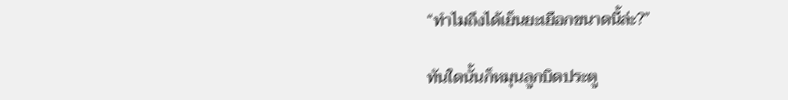“ทำไมถึงได้เย็นยะเยือกขนาดนี้ล่ะ?”

ทันใดนั้นก็หมุนลูกบิดประตู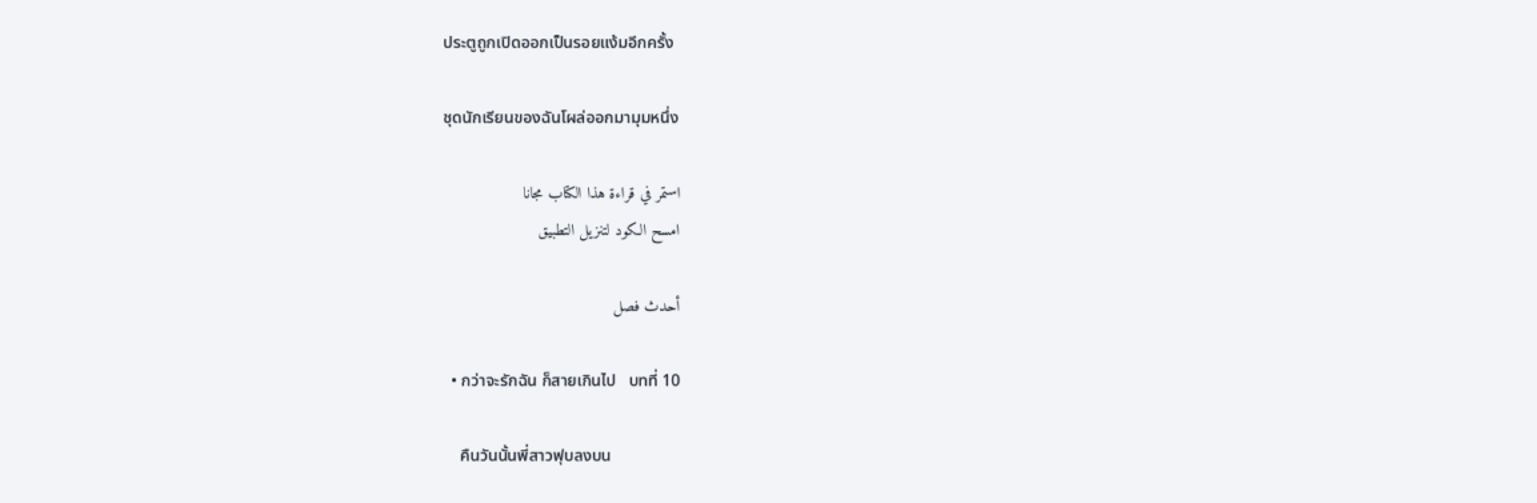ประตูถูกเปิดออกเป็นรอยแง้มอีกครั้ง

ชุดนักเรียนของฉันโผล่ออกมามุมหนึ่ง

استمر في قراءة هذا الكتاب مجانا
امسح الكود لتنزيل التطبيق

أحدث فصل

  • กว่าจะรักฉัน ก็สายเกินไป   บทที่ 10

    คืนวันนั้นพี่สาวฟุบลงบน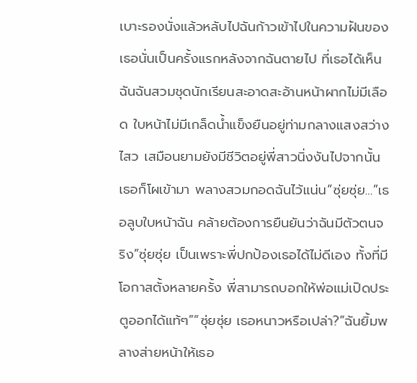เบาะรองนั่งแล้วหลับไปฉันก้าวเข้าไปในความฝันของเธอนั่นเป็นครั้งแรกหลังจากฉันตายไป ที่เธอได้เห็นฉันฉันสวมชุดนักเรียนสะอาดสะอ้านหน้าผากไม่มีเลือด ใบหน้าไม่มีเกล็ดน้ำแข็งยืนอยู่ท่ามกลางแสงสว่างไสว เสมือนยามยังมีชีวิตอยู่พี่สาวนิ่งงันไปจากนั้นเธอก็โผเข้ามา พลางสวมกอดฉันไว้แน่น“ซุ่ยซุ่ย…”เธอลูบใบหน้าฉัน คล้ายต้องการยืนยันว่าฉันมีตัวตนจริง“ซุ่ยซุ่ย เป็นเพราะพี่ปกป้องเธอได้ไม่ดีเอง ทั้งที่มีโอกาสตั้งหลายครั้ง พี่สามารถบอกให้พ่อแม่เปิดประตูออกได้แท้ๆ”“ซุ่ยซุ่ย เธอหนาวหรือเปล่า?”ฉันยิ้มพลางส่ายหน้าให้เธอ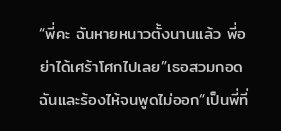“พี่คะ ฉันหายหนาวตั้งนานแล้ว พี่อย่าได้เศร้าโศกไปเลย”เธอสวมกอดฉันและร้องไห้จนพูดไม่ออก“เป็นพี่ที่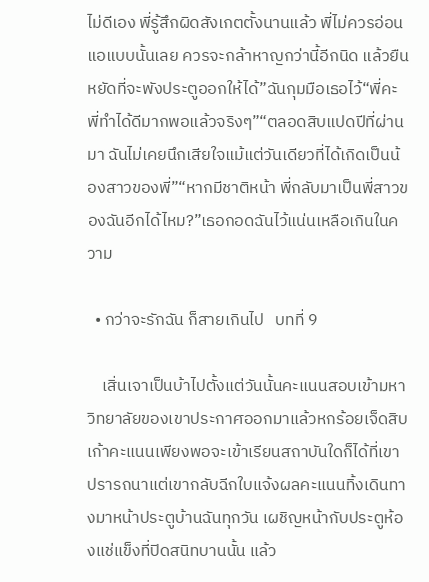ไม่ดีเอง พี่รู้สึกผิดสังเกตตั้งนานแล้ว พี่ไม่ควรอ่อนแอแบบนั้นเลย ควรจะกล้าหาญกว่านี้อีกนิด แล้วยืนหยัดที่จะพังประตูออกให้ได้”ฉันกุมมือเธอไว้“พี่คะ พี่ทำได้ดีมากพอแล้วจริงๆ”“ตลอดสิบแปดปีที่ผ่านมา ฉันไม่เคยนึกเสียใจแม้แต่วันเดียวที่ได้เกิดเป็นน้องสาวของพี่”“หากมีชาติหน้า พี่กลับมาเป็นพี่สาวของฉันอีกได้ไหม?”เธอกอดฉันไว้แน่นเหลือเกินในความ

  • กว่าจะรักฉัน ก็สายเกินไป   บทที่ 9

    เสิ่นเจาเป็นบ้าไปตั้งแต่วันนั้นคะแนนสอบเข้ามหาวิทยาลัยของเขาประกาศออกมาแล้วหกร้อยเจ็ดสิบเก้าคะแนนเพียงพอจะเข้าเรียนสถาบันใดก็ได้ที่เขาปรารถนาแต่เขากลับฉีกใบแจ้งผลคะแนนทิ้งเดินทางมาหน้าประตูบ้านฉันทุกวัน เผชิญหน้ากับประตูห้องแช่แข็งที่ปิดสนิทบานนั้น แล้ว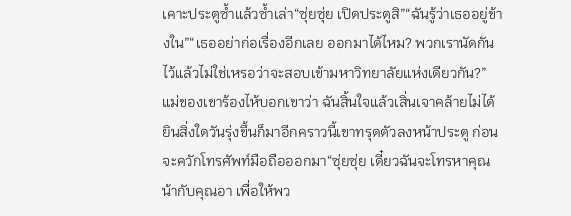เคาะประตูซ้ำแล้วซ้ำเล่า“ซุ่ยซุ่ย เปิดประตูสิ”“ฉันรู้ว่าเธออยู่ข้างใน”“เธออย่าก่อเรื่องอีกเลย ออกมาได้ไหม? พวกเรานัดกันไว้แล้วไม่ใช่เหรอว่าจะสอบเข้ามหาวิทยาลัยแห่งเดียวกัน?”แม่ของเขาร้องไห้บอกเขาว่า ฉันสิ้นใจแล้วเสิ่นเจาคล้ายไม่ได้ยินสิ่งใดวันรุ่งขึ้นก็มาอีกคราวนี้เขาทรุดตัวลงหน้าประตู ก่อนจะควักโทรศัพท์มือถือออกมา“ซุ่ยซุ่ย เดี๋ยวฉันจะโทรหาคุณน้ากับคุณอา เพื่อให้พว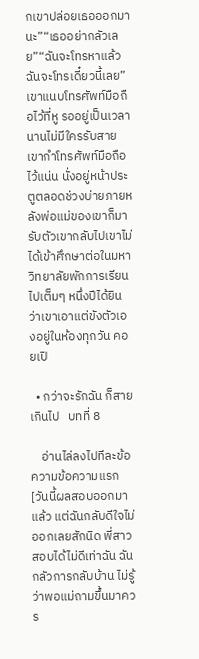กเขาปล่อยเธอออกมานะ”“เธออย่ากลัวเลย”“ฉันจะโทรหาแล้ว ฉันจะโทรเดี๋ยวนี้เลย”เขาแนบโทรศัพท์มือถือไว้ที่หู รออยู่เป็นเวลานานไม่มีใครรับสายเขากำโทรศัพท์มือถือไว้แน่น นั่งอยู่หน้าประตูตลอดช่วงบ่ายภายหลังพ่อแม่ของเขาก็มารับตัวเขากลับไปเขาไม่ได้เข้าศึกษาต่อในมหาวิทยาลัยพักการเรียนไปเต็มๆ หนึ่งปีได้ยินว่าเขาเอาแต่ขังตัวเองอยู่ในห้องทุกวัน คอยเปิ

  • กว่าจะรักฉัน ก็สายเกินไป   บทที่ 8

    อ่านไล่ลงไปทีละข้อความข้อความแรก[วันนี้ผลสอบออกมาแล้ว แต่ฉันกลับดีใจไม่ออกเลยสักนิด พี่สาวสอบได้ไม่ดีเท่าฉัน ฉันกลัวการกลับบ้าน ไม่รู้ว่าพอแม่ถามขึ้นมาควร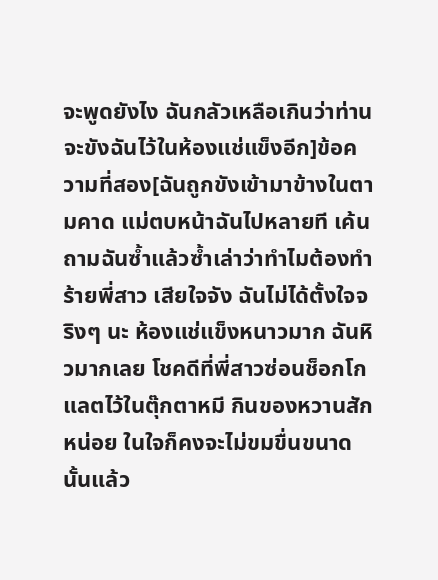จะพูดยังไง ฉันกลัวเหลือเกินว่าท่านจะขังฉันไว้ในห้องแช่แข็งอีก]ข้อความที่สอง[ฉันถูกขังเข้ามาข้างในตามคาด แม่ตบหน้าฉันไปหลายที เค้นถามฉันซ้ำแล้วซ้ำเล่าว่าทำไมต้องทำร้ายพี่สาว เสียใจจัง ฉันไม่ได้ตั้งใจจริงๆ นะ ห้องแช่แข็งหนาวมาก ฉันหิวมากเลย โชคดีที่พี่สาวซ่อนช็อกโกแลตไว้ในตุ๊กตาหมี กินของหวานสักหน่อย ในใจก็คงจะไม่ขมขื่นขนาดนั้นแล้ว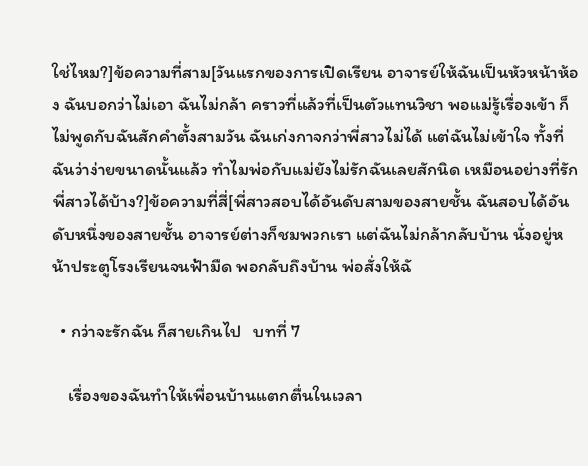ใช่ไหม?]ข้อความที่สาม[วันแรกของการเปิดเรียน อาจารย์ให้ฉันเป็นหัวหน้าห้อง ฉันบอกว่าไม่เอา ฉันไม่กล้า คราวที่แล้วที่เป็นตัวแทนวิชา พอแม่รู้เรื่องเข้า ก็ไม่พูดกับฉันสักคำตั้งสามวัน ฉันเก่งกาจกว่าพี่สาวไม่ได้ แต่ฉันไม่เข้าใจ ทั้งที่ฉันว่าง่ายขนาดนั้นแล้ว ทำไมพ่อกับแม่ยังไม่รักฉันเลยสักนิด เหมือนอย่างที่รักพี่สาวได้บ้าง?]ข้อความที่สี่[พี่สาวสอบได้อันดับสามของสายชั้น ฉันสอบได้อันดับหนึ่งของสายชั้น อาจารย์ต่างก็ชมพวกเรา แต่ฉันไม่กล้ากลับบ้าน นั่งอยู่หน้าประตูโรงเรียนจนฟ้ามืด พอกลับถึงบ้าน พ่อสั่งให้ฉั

  • กว่าจะรักฉัน ก็สายเกินไป   บทที่ 7

    เรื่องของฉันทำให้เพื่อนบ้านแตกตื่นในเวลา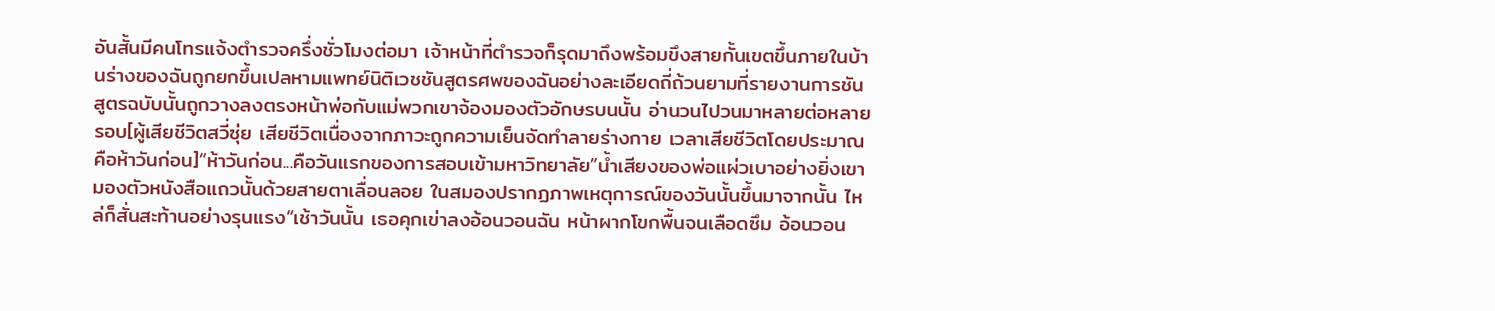อันสั้นมีคนโทรแจ้งตำรวจครึ่งชั่วโมงต่อมา เจ้าหน้าที่ตำรวจก็รุดมาถึงพร้อมขึงสายกั้นเขตขึ้นภายในบ้านร่างของฉันถูกยกขึ้นเปลหามแพทย์นิติเวชชันสูตรศพของฉันอย่างละเอียดถี่ถ้วนยามที่รายงานการชันสูตรฉบับนั้นถูกวางลงตรงหน้าพ่อกับแม่พวกเขาจ้องมองตัวอักษรบนนั้น อ่านวนไปวนมาหลายต่อหลายรอบ[ผู้เสียชีวิตสวี่ซุ่ย เสียชีวิตเนื่องจากภาวะถูกความเย็นจัดทำลายร่างกาย เวลาเสียชีวิตโดยประมาณคือห้าวันก่อน]“ห้าวันก่อน...คือวันแรกของการสอบเข้ามหาวิทยาลัย”น้ำเสียงของพ่อแผ่วเบาอย่างยิ่งเขามองตัวหนังสือแถวนั้นด้วยสายตาเลื่อนลอย ในสมองปรากฏภาพเหตุการณ์ของวันนั้นขึ้นมาจากนั้น ไหล่ก็สั่นสะท้านอย่างรุนแรง“เช้าวันนั้น เธอคุกเข่าลงอ้อนวอนฉัน หน้าผากโขกพื้นจนเลือดซึม อ้อนวอน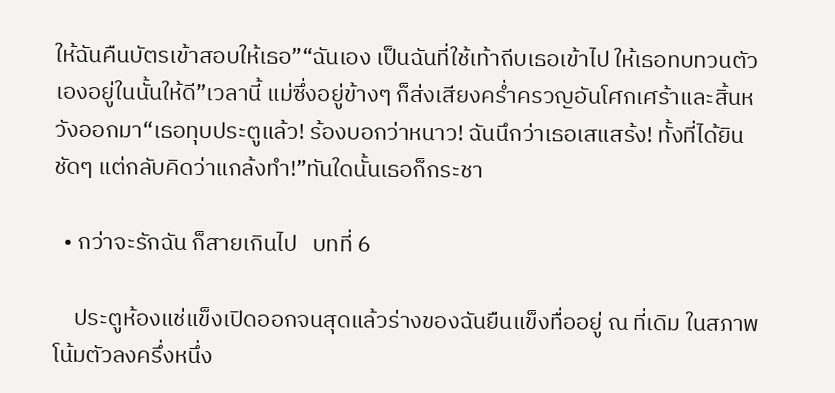ให้ฉันคืนบัตรเข้าสอบให้เธอ”“ฉันเอง เป็นฉันที่ใช้เท้าถีบเธอเข้าไป ให้เธอทบทวนตัวเองอยู่ในนั้นให้ดี”เวลานี้ แม่ซึ่งอยู่ข้างๆ ก็ส่งเสียงคร่ำครวญอันโศกเศร้าและสิ้นหวังออกมา“เธอทุบประตูแล้ว! ร้องบอกว่าหนาว! ฉันนึกว่าเธอเสแสร้ง! ทั้งที่ได้ยินชัดๆ แต่กลับคิดว่าแกล้งทำ!”ทันใดนั้นเธอก็กระชา

  • กว่าจะรักฉัน ก็สายเกินไป   บทที่ 6

    ประตูห้องแช่แข็งเปิดออกจนสุดแล้วร่างของฉันยืนแข็งทื่ออยู่ ณ ที่เดิม ในสภาพโน้มตัวลงครึ่งหนึ่ง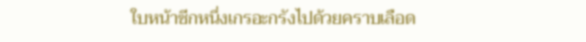ใบหน้าซีกหนึ่งเกรอะกรังไปด้วยคราบเลือด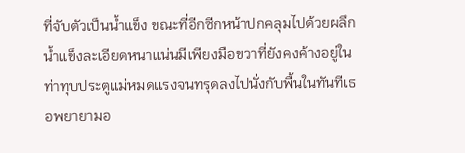ที่จับตัวเป็นน้ำแข็ง ขณะที่อีกซีกหน้าปกคลุมไปด้วยผลึกน้ำแข็งละเอียดหนาแน่นมีเพียงมือขวาที่ยังคงค้างอยู่ในท่าทุบประตูแม่หมดแรงจนทรุดลงไปนั่งกับพื้นในทันทีเธอพยายามอ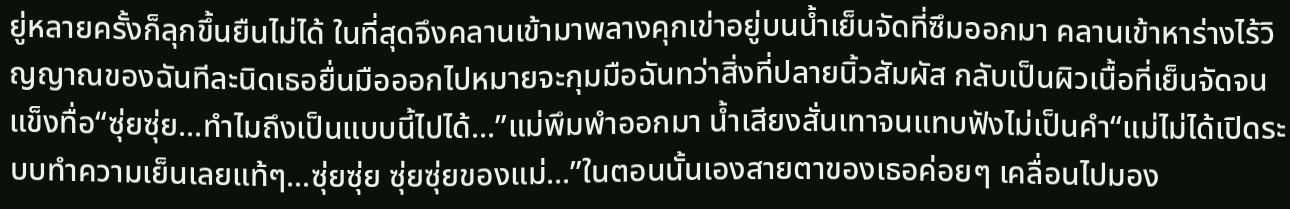ยู่หลายครั้งก็ลุกขึ้นยืนไม่ได้ ในที่สุดจึงคลานเข้ามาพลางคุกเข่าอยู่บนน้ำเย็นจัดที่ซึมออกมา คลานเข้าหาร่างไร้วิญญาณของฉันทีละนิดเธอยื่นมือออกไปหมายจะกุมมือฉันทว่าสิ่งที่ปลายนิ้วสัมผัส กลับเป็นผิวเนื้อที่เย็นจัดจนแข็งทื่อ“ซุ่ยซุ่ย...ทำไมถึงเป็นแบบนี้ไปได้...”แม่พึมพำออกมา น้ำเสียงสั่นเทาจนแทบฟังไม่เป็นคำ“แม่ไม่ได้เปิดระบบทำความเย็นเลยแท้ๆ...ซุ่ยซุ่ย ซุ่ยซุ่ยของแม่...”ในตอนนั้นเองสายตาของเธอค่อยๆ เคลื่อนไปมอง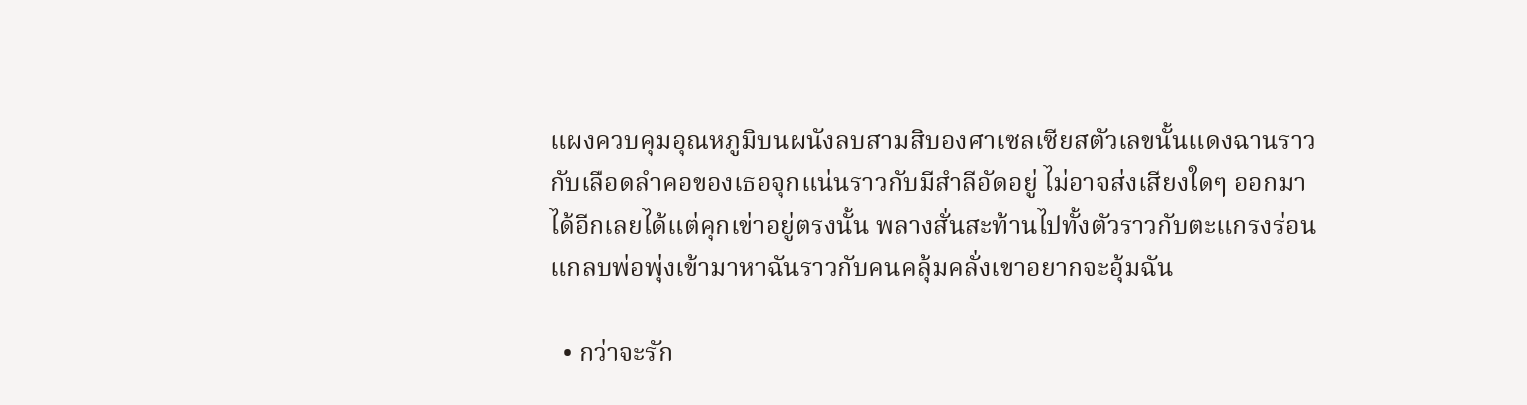แผงควบคุมอุณหภูมิบนผนังลบสามสิบองศาเซลเซียสตัวเลขนั้นแดงฉานราวกับเลือดลำคอของเธอจุกแน่นราวกับมีสำลีอัดอยู่ ไม่อาจส่งเสียงใดๆ ออกมาได้อีกเลยได้แต่คุกเข่าอยู่ตรงนั้น พลางสั่นสะท้านไปทั้งตัวราวกับตะแกรงร่อนแกลบพ่อพุ่งเข้ามาหาฉันราวกับคนคลุ้มคลั่งเขาอยากจะอุ้มฉัน

  • กว่าจะรัก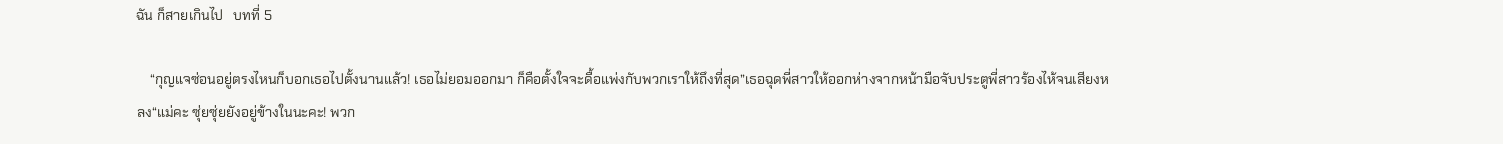ฉัน ก็สายเกินไป   บทที่ 5

    “กุญแจซ่อนอยู่ตรงไหนก็บอกเธอไปตั้งนานแล้ว! เธอไม่ยอมออกมา ก็คือตั้งใจจะดื้อแพ่งกับพวกเราให้ถึงที่สุด”เธอฉุดพี่สาวให้ออกห่างจากหน้ามือจับประตูพี่สาวร้องไห้จนเสียงหลง“แม่คะ ซุ่ยซุ่ยยังอยู่ข้างในนะคะ! พวก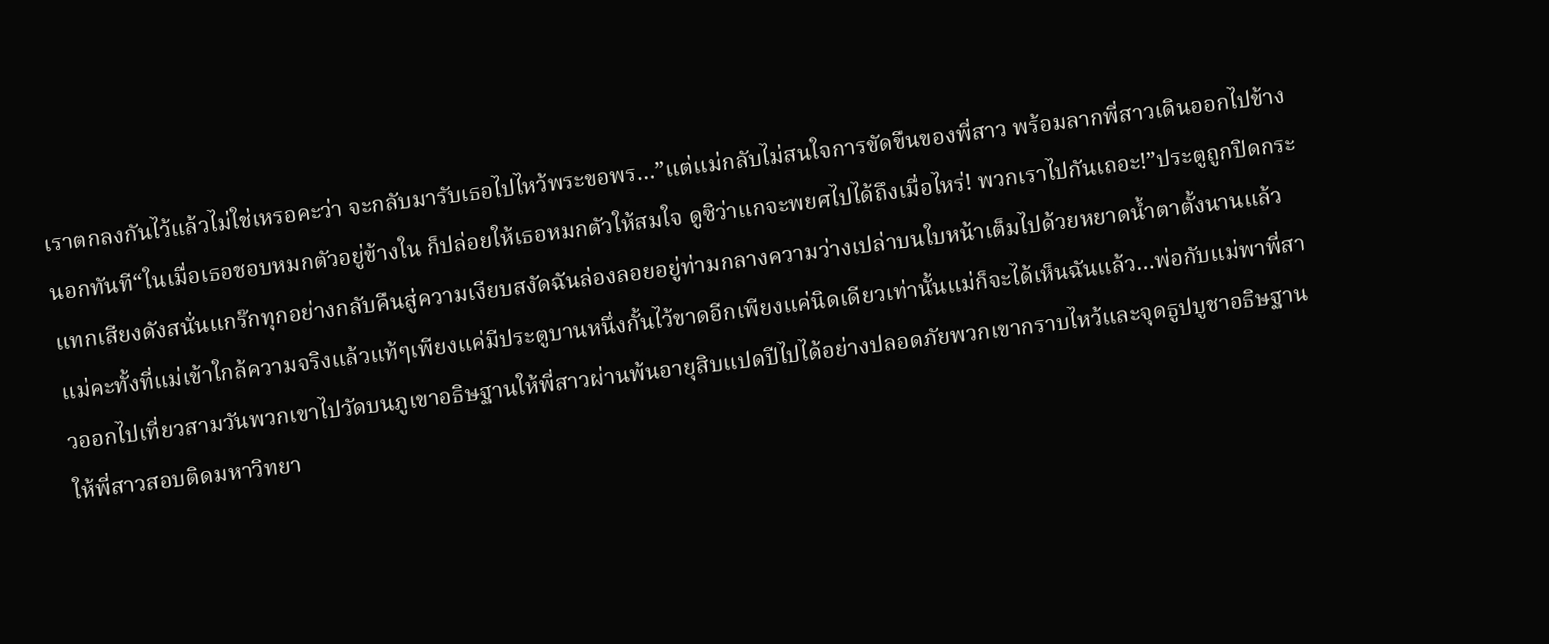เราตกลงกันไว้แล้วไม่ใช่เหรอคะว่า จะกลับมารับเธอไปไหว้พระขอพร…”แต่แม่กลับไม่สนใจการขัดขืนของพี่สาว พร้อมลากพี่สาวเดินออกไปข้างนอกทันที“ในเมื่อเธอชอบหมกตัวอยู่ข้างใน ก็ปล่อยให้เธอหมกตัวให้สมใจ ดูซิว่าแกจะพยศไปได้ถึงเมื่อไหร่! พวกเราไปกันเถอะ!”ประตูถูกปิดกระแทกเสียงดังสนั่นแกร๊กทุกอย่างกลับคืนสู่ความเงียบสงัดฉันล่องลอยอยู่ท่ามกลางความว่างเปล่าบนใบหน้าเต็มไปด้วยหยาดน้ำตาตั้งนานแล้วแม่คะทั้งที่แม่เข้าใกล้ความจริงแล้วแท้ๆเพียงแค่มีประตูบานหนึ่งกั้นไว้ขาดอีกเพียงแค่นิดเดียวเท่านั้นแม่ก็จะได้เห็นฉันแล้ว…พ่อกับแม่พาพี่สาวออกไปเที่ยวสามวันพวกเขาไปวัดบนภูเขาอธิษฐานให้พี่สาวผ่านพ้นอายุสิบแปดปีไปได้อย่างปลอดภัยพวกเขากราบไหว้และจุดธูปบูชาอธิษฐานให้พี่สาวสอบติดมหาวิทยา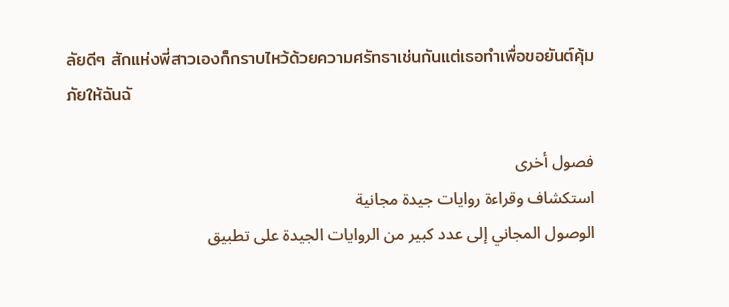ลัยดีๆ สักแห่งพี่สาวเองก็กราบไหว้ด้วยความศรัทธาเช่นกันแต่เธอทำเพื่อขอยันต์คุ้มภัยให้ฉันฉั

فصول أخرى
استكشاف وقراءة روايات جيدة مجانية
الوصول المجاني إلى عدد كبير من الروايات الجيدة على تطبيق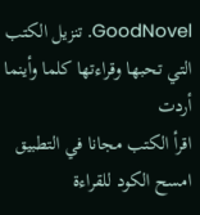GoodNovel. تنزيل الكتب التي تحبها وقراءتها كلما وأينما أردت
اقرأ الكتب مجانا في التطبيق
امسح الكود للقراءة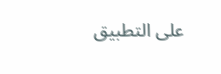على التطبيق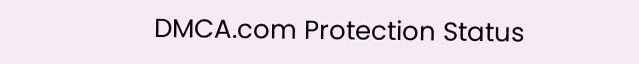DMCA.com Protection Status